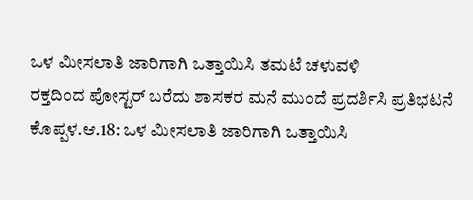ಒಳ ಮೀಸಲಾತಿ ಜಾರಿಗಾಗಿ ಒತ್ತಾಯಿಸಿ ತಮಟೆ ಚಳುವಳಿ
ರಕ್ತದಿಂದ ಪೋಸ್ಟರ್ ಬರೆದು ಶಾಸಕರ ಮನೆ ಮುಂದೆ ಪ್ರದರ್ಶಿಸಿ ಪ್ರತಿಭಟನೆ ಕೊಪ್ಪಳ.ಆ.18: ಒಳ ಮೀಸಲಾತಿ ಜಾರಿಗಾಗಿ ಒತ್ತಾಯಿಸಿ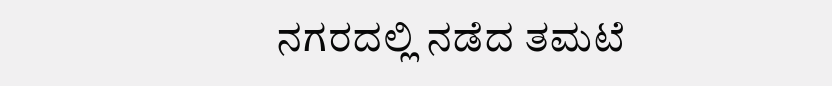ನಗರದಲ್ಲಿ ನಡೆದ ತಮಟೆ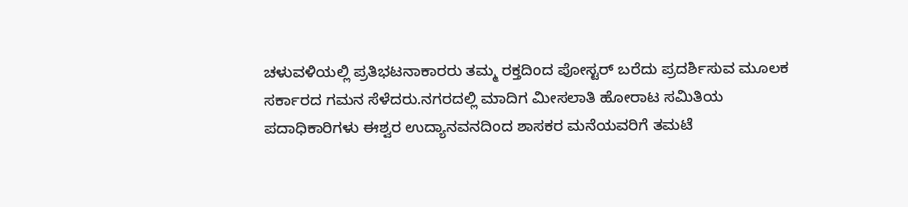ಚಳುವಳಿಯಲ್ಲಿ ಪ್ರತಿಭಟನಾಕಾರರು ತಮ್ಮ ರಕ್ತದಿಂದ ಪೋಸ್ಟರ್ ಬರೆದು ಪ್ರದರ್ಶಿಸುವ ಮೂಲಕ ಸರ್ಕಾರದ ಗಮನ ಸೆಳೆದರು.ನಗರದಲ್ಲಿ ಮಾದಿಗ ಮೀಸಲಾತಿ ಹೋರಾಟ ಸಮಿತಿಯ ಪದಾಧಿಕಾರಿಗಳು ಈಶ್ವರ ಉದ್ಯಾನವನದಿಂದ ಶಾಸಕರ ಮನೆಯವರಿಗೆ ತಮಟೆ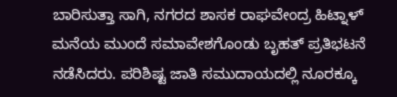ಬಾರಿಸುತ್ತಾ ಸಾಗಿ, ನಗರದ ಶಾಸಕ ರಾಘವೇಂದ್ರ ಹಿಟ್ನಾಳ್ ಮನೆಯ ಮುಂದೆ ಸಮಾವೇಶಗೊಂಡು ಬೃಹತ್ ಪ್ರತಿಭಟನೆ ನಡೆಸಿದರು. ಪರಿಶಿಷ್ಟ ಜಾತಿ ಸಮುದಾಯದಲ್ಲಿ ನೂರಕ್ಕೂ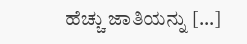ಹೆಚ್ಚು ಜಾತಿಯನ್ನು […]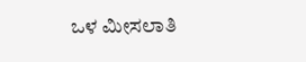ಒಳ ಮೀಸಲಾತಿ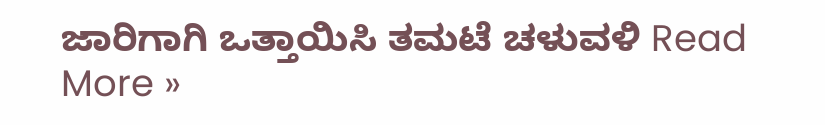ಜಾರಿಗಾಗಿ ಒತ್ತಾಯಿಸಿ ತಮಟೆ ಚಳುವಳಿ Read More »